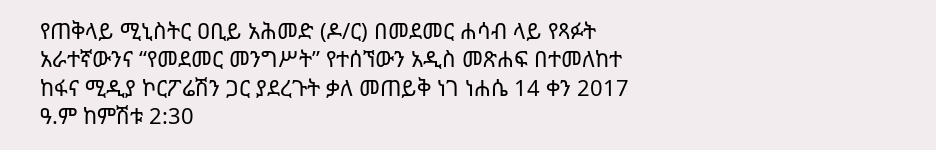የጠቅላይ ሚኒስትር ዐቢይ አሕመድ (ዶ/ር) በመደመር ሐሳብ ላይ የጻፉት አራተኛውንና “የመደመር መንግሥት” የተሰኘውን አዲስ መጽሐፍ በተመለከተ ከፋና ሚዲያ ኮርፖሬሽን ጋር ያደረጉት ቃለ መጠይቅ ነገ ነሐሴ 14 ቀን 2017 ዓ.ም ከምሽቱ 2:30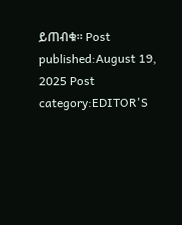ይጠብቁ። Post published:August 19, 2025 Post category:EDITOR'S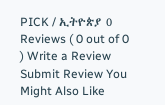PICK / ኢትዮጵያ 0 Reviews ( 0 out of 0 ) Write a Review Submit Review You Might Also Like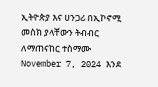ኢትዮጵያ እና ሀንጋሪ በኢኮኖሚ መስክ ያላቸውን ትብብር ለማጠናከር ተስማሙ November 7, 2024 እንደ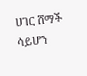ሀገር ሸማች ሳይሆን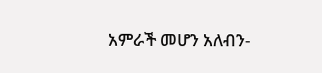አምራች መሆን አለብን-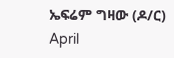ኤፍሬም ግዛው (ዶ/ር) April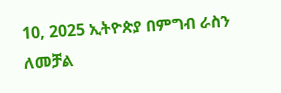10, 2025 ኢትዮጵያ በምግብ ራስን ለመቻል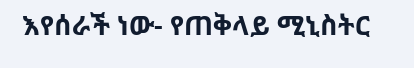እየሰራች ነው- የጠቅላይ ሚኒስትር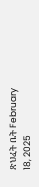ጽህፈት ቤት February 18, 2025